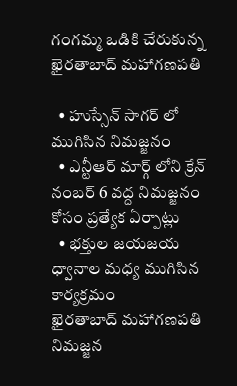గంగమ్మ ఒడికి చేరుకున్న ఖైరతాబాద్ మహాగణపతి

  • హుస్సేన్ సాగర్ లో ముగిసిన నిమజ్జనం
  • ఎన్టీఆర్ మార్గ్ లోని క్రేన్ నంబర్ 6 వద్ద నిమజ్జనం కోసం ప్రత్యేక ఏర్పాట్లు
  • భక్తుల జయజయ ధ్వానాల మధ్య ముగిసిన కార్యక్రమం
ఖైరతాబాద్ మహాగణపతి నిమజ్జన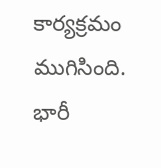కార్యక్రమం ముగిసింది. భారీ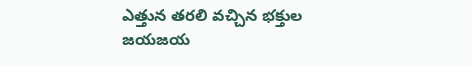ఎత్తున తరలి వచ్చిన భక్తుల జయజయ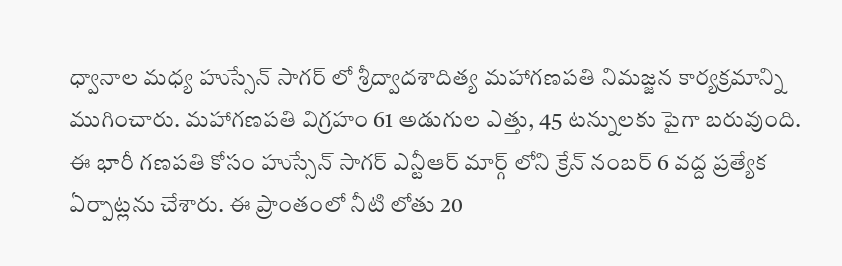ధ్వానాల మధ్య హుస్సేన్ సాగర్ లో శ్రీద్వాదశాదిత్య మహాగణపతి నిమజ్జన కార్యక్రమాన్ని ముగించారు. మహాగణపతి విగ్రహం 61 అడుగుల ఎత్తు, 45 టన్నులకు పైగా బరువుంది. ఈ భారీ గణపతి కోసం హుస్సేన్ సాగర్ ఎన్టీఆర్ మార్గ్ లోని క్రేన్ నంబర్ 6 వద్ద ప్రత్యేక ఏర్పాట్లను చేశారు. ఈ ప్రాంతంలో నీటి లోతు 20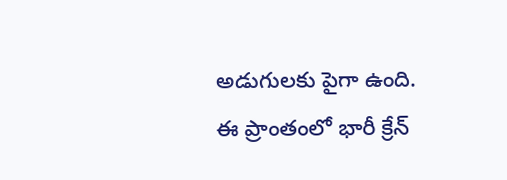అడుగులకు పైగా ఉంది. ఈ ప్రాంతంలో భారీ క్రేన్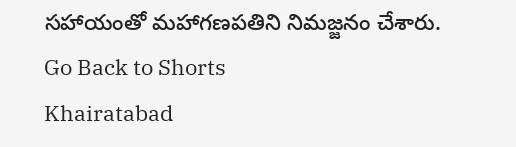సహాయంతో మహాగణపతిని నిమజ్జనం చేశారు.
Go Back to Shorts
Khairatabad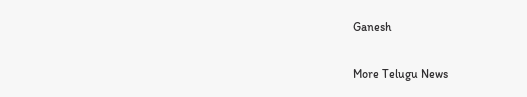Ganesh

More Telugu News